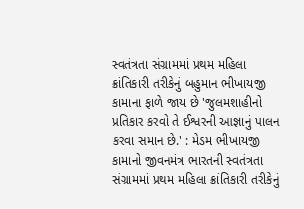સ્વતંત્રતા સંગ્રામમાં પ્રથમ મહિલા ક્રાંતિકારી તરીકેનું બહુમાન ભીખાયજી કામાના ફાળે જાય છે 'જુલમશાહીનો પ્રતિકાર કરવો તે ઈશ્વરની આજ્ઞાનું પાલન કરવા સમાન છે.' : મેડમ ભીખાયજી કામાનો જીવનમંત્ર ભારતની સ્વતંત્રતા સંગ્રામમાં પ્રથમ મહિલા ક્રાંતિકારી તરીકેનું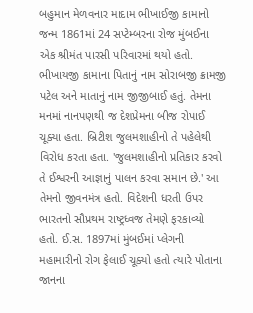બહુમાન મેળવનાર માદામ ભીખાઈજી કામાનો જન્મ 1861માં 24 સપ્ટેમ્બરના રોજ મુંબઈના એક શ્રીમંત પારસી પરિવારમાં થયો હતો. ભીખાયજી કામાના પિતાનું નામ સોરાબજી ક્રામજી પટેલ અને માતાનું નામ જીજીબાઈ હતું. તેમના મનમાં નાનપણથી જ દેશપ્રેમના બીજ રોપાઈ ચૂક્યા હતા. બ્રિટીશ જુલમશાહીનો તે પહેલેથી વિરોધ કરતા હતા. 'જુલમશાહીનો પ્રતિકાર કરવો તે ઈશ્વરની આજ્ઞાનું પાલન કરવા સમાન છે.' આ તેમનો જીવનમંત્ર હતો. વિદેશની ધરતી ઉપર ભારતનો સૌપ્રથમ રાષ્ટ્રધ્વજ તેમણે ફરકાવ્યો હતો. ઈ.સ. 1897માં મુંબઈમાં પ્લેગની મહામારીનો રોગ ફેલાઈ ચૂક્યો હતો ત્યારે પોતાના જાનના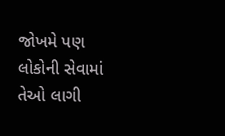જોખમે પણ લોકોની સેવામાં તેઓ લાગી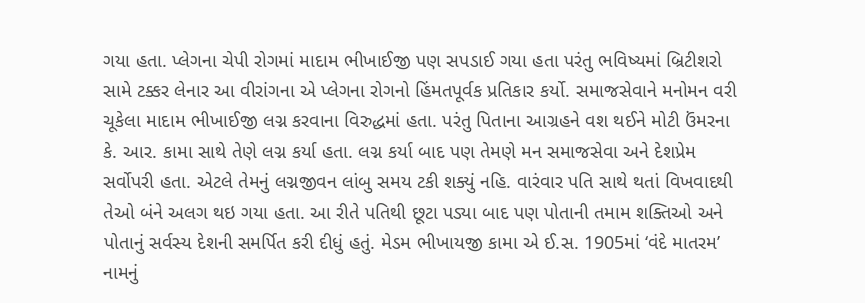ગયા હતા. પ્લેગના ચેપી રોગમાં માદામ ભીખાઈજી પણ સપડાઈ ગયા હતા પરંતુ ભવિષ્યમાં બ્રિટીશરો સામે ટક્કર લેનાર આ વીરાંગના એ પ્લેગના રોગનો હિંમતપૂર્વક પ્રતિકાર કર્યો. સમાજસેવાને મનોમન વરી ચૂકેલા માદામ ભીખાઈજી લગ્ન કરવાના વિરુદ્ધમાં હતા. પરંતુ પિતાના આગ્રહને વશ થઈને મોટી ઉંમરના કે. આર. કામા સાથે તેણે લગ્ન કર્યા હતા. લગ્ન કર્યા બાદ પણ તેમણે મન સમાજસેવા અને દેશપ્રેમ સર્વોપરી હતા. એટલે તેમનું લગ્નજીવન લાંબુ સમય ટકી શક્યું નહિ. વારંવાર પતિ સાથે થતાં વિખવાદથી તેઓ બંને અલગ થઇ ગયા હતા. આ રીતે પતિથી છૂટા પડ્યા બાદ પણ પોતાની તમામ શક્તિઓ અને પોતાનું સર્વસ્ય દેશની સમર્પિત કરી દીધું હતું. મેડમ ભીખાયજી કામા એ ઈ.સ. 1905માં ‘વંદે માતરમ’ નામનું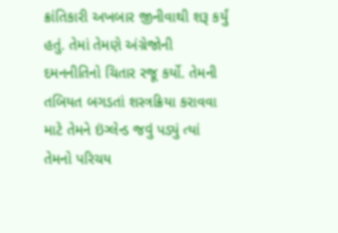ક્રાંતિકારી અખબાર જીનીવાથી શરૂ કર્યું હતું. તેમાં તેમણે અંગ્રેજોની દમનનીતિનો ચિતાર રજૂ કર્યો. તેમની તબિયત બગડતાં શસ્ત્રક્રિયા કરાવવા માટે તેમને ઇંગ્લેન્ડ જવું પડ્યું ત્યાં તેમનો પરિચય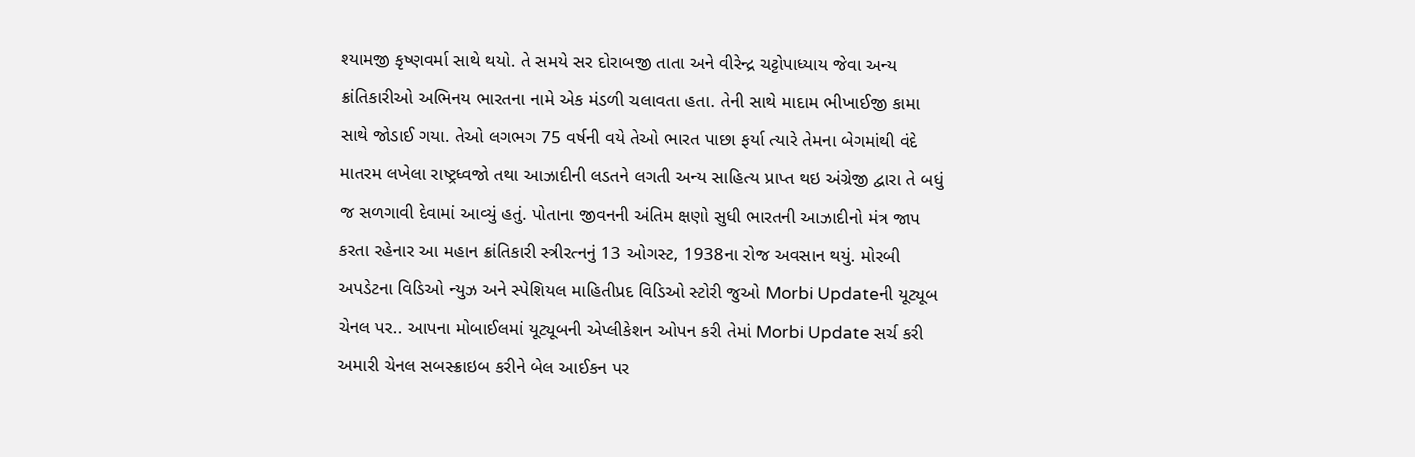શ્યામજી કૃષ્ણવર્મા સાથે થયો. તે સમયે સર દોરાબજી તાતા અને વીરેન્દ્ર ચટ્ટોપાધ્યાય જેવા અન્ય ક્રાંતિકારીઓ અભિનય ભારતના નામે એક મંડળી ચલાવતા હતા. તેની સાથે માદામ ભીખાઈજી કામા સાથે જોડાઈ ગયા. તેઓ લગભગ 75 વર્ષની વયે તેઓ ભારત પાછા ફર્યા ત્યારે તેમના બેગમાંથી વંદે માતરમ લખેલા રાષ્ટ્રધ્વજો તથા આઝાદીની લડતને લગતી અન્ય સાહિત્ય પ્રાપ્ત થઇ અંગ્રેજી દ્વારા તે બધું જ સળગાવી દેવામાં આવ્યું હતું. પોતાના જીવનની અંતિમ ક્ષણો સુધી ભારતની આઝાદીનો મંત્ર જાપ કરતા રહેનાર આ મહાન ક્રાંતિકારી સ્ત્રીરત્નનું 13 ઓગસ્ટ, 1938ના રોજ અવસાન થયું. મોરબી અપડેટના વિડિઓ ન્યુઝ અને સ્પેશિયલ માહિતીપ્રદ વિડિઓ સ્ટોરી જુઓ Morbi Updateની યૂટ્યૂબ ચેનલ પર.. આપના મોબાઈલમાં યૂટ્યૂબની એપ્લીકેશન ઓપન કરી તેમાં Morbi Update સર્ચ કરી અમારી ચેનલ સબસ્ક્રાઇબ કરીને બેલ આઈકન પર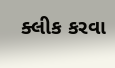ક્લીક કરવા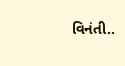વિનંતી..